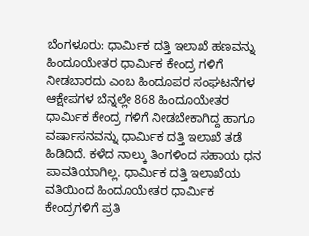ಬೆಂಗಳೂರು: ಧಾರ್ಮಿಕ ದತ್ತಿ ಇಲಾಖೆ ಹಣವನ್ನು ಹಿಂದೂಯೇತರ ಧಾರ್ಮಿಕ ಕೇಂದ್ರ ಗಳಿಗೆ ನೀಡಬಾರದು ಎಂಬ ಹಿಂದೂಪರ ಸಂಘಟನೆಗಳ ಆಕ್ಷೇಪಗಳ ಬೆನ್ನಲ್ಲೇ 868 ಹಿಂದೂಯೇತರ ಧಾರ್ಮಿಕ ಕೇಂದ್ರ ಗಳಿಗೆ ನೀಡಬೇಕಾಗಿದ್ದ ಹಾಗೂ ವರ್ಷಾಸನವನ್ನು ಧಾರ್ಮಿಕ ದತ್ತಿ ಇಲಾಖೆ ತಡೆ ಹಿಡಿದಿದೆ. ಕಳೆದ ನಾಲ್ಕು ತಿಂಗಳಿಂದ ಸಹಾಯ ಧನ ಪಾವತಿಯಾಗಿಲ್ಲ. ಧಾರ್ಮಿಕ ದತ್ತಿ ಇಲಾಖೆಯ ವತಿಯಿಂದ ಹಿಂದೂಯೇತರ ಧಾರ್ಮಿಕ ಕೇಂದ್ರಗಳಿಗೆ ಪ್ರತಿ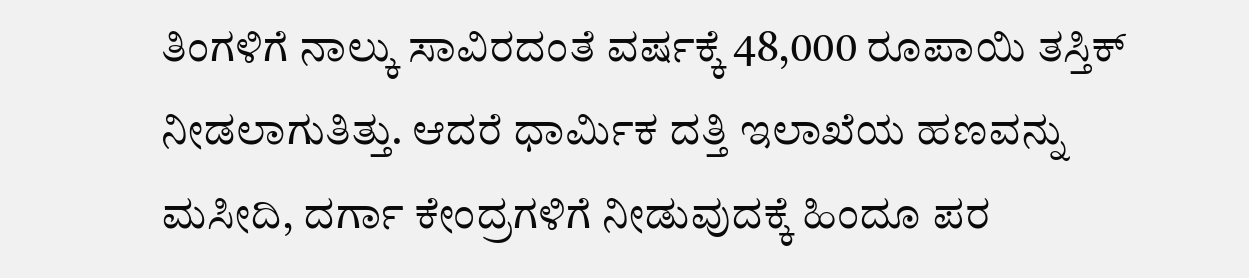ತಿಂಗಳಿಗೆ ನಾಲ್ಕು ಸಾವಿರದಂತೆ ವರ್ಷಕ್ಕೆ 48,000 ರೂಪಾಯಿ ತಸ್ತಿಕ್ ನೀಡಲಾಗುತಿತ್ತು. ಆದರೆ ಧಾರ್ಮಿಕ ದತ್ತಿ ಇಲಾಖೆಯ ಹಣವನ್ನು ಮಸೀದಿ, ದರ್ಗಾ ಕೇಂದ್ರಗಳಿಗೆ ನೀಡುವುದಕ್ಕೆ ಹಿಂದೂ ಪರ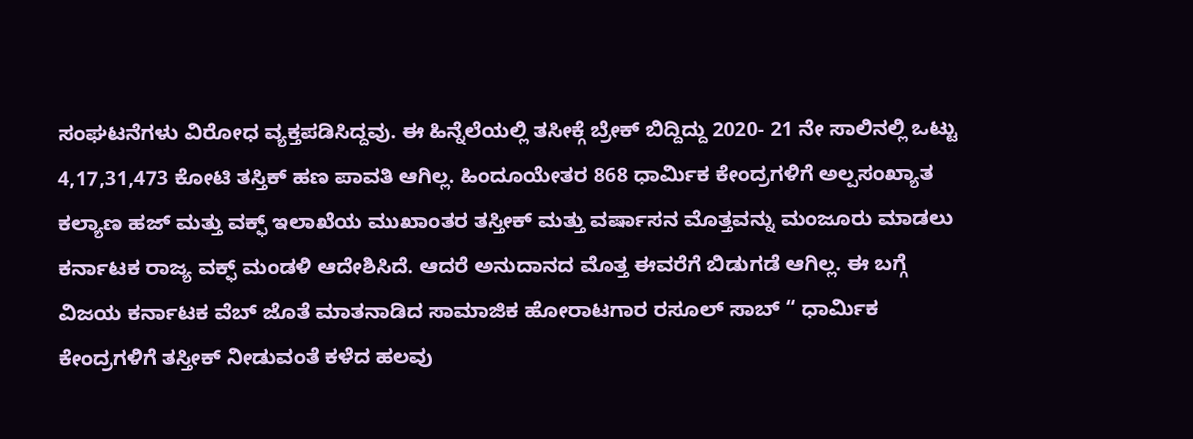ಸಂಘಟನೆಗಳು ವಿರೋಧ ವ್ಯಕ್ತಪಡಿಸಿದ್ದವು. ಈ ಹಿನ್ನೆಲೆಯಲ್ಲಿ ತಸೀಕ್ಗೆ ಬ್ರೇಕ್ ಬಿದ್ದಿದ್ದು 2020- 21 ನೇ ಸಾಲಿನಲ್ಲಿ ಒಟ್ಟು 4,17,31,473 ಕೋಟಿ ತಸ್ತಿಕ್ ಹಣ ಪಾವತಿ ಆಗಿಲ್ಲ. ಹಿಂದೂಯೇತರ 868 ಧಾರ್ಮಿಕ ಕೇಂದ್ರಗಳಿಗೆ ಅಲ್ಪಸಂಖ್ಯಾತ ಕಲ್ಯಾಣ ಹಜ್ ಮತ್ತು ವಕ್ಫ್ ಇಲಾಖೆಯ ಮುಖಾಂತರ ತಸ್ತೀಕ್ ಮತ್ತು ವರ್ಷಾಸನ ಮೊತ್ತವನ್ನು ಮಂಜೂರು ಮಾಡಲು ಕರ್ನಾಟಕ ರಾಜ್ಯ ವಕ್ಫ್ ಮಂಡಳಿ ಆದೇಶಿಸಿದೆ. ಆದರೆ ಅನುದಾನದ ಮೊತ್ತ ಈವರೆಗೆ ಬಿಡುಗಡೆ ಆಗಿಲ್ಲ. ಈ ಬಗ್ಗೆ ವಿಜಯ ಕರ್ನಾಟಕ ವೆಬ್ ಜೊತೆ ಮಾತನಾಡಿದ ಸಾಮಾಜಿಕ ಹೋರಾಟಗಾರ ರಸೂಲ್ ಸಾಬ್ “ ಧಾರ್ಮಿಕ ಕೇಂದ್ರಗಳಿಗೆ ತಸ್ತೀಕ್ ನೀಡುವಂತೆ ಕಳೆದ ಹಲವು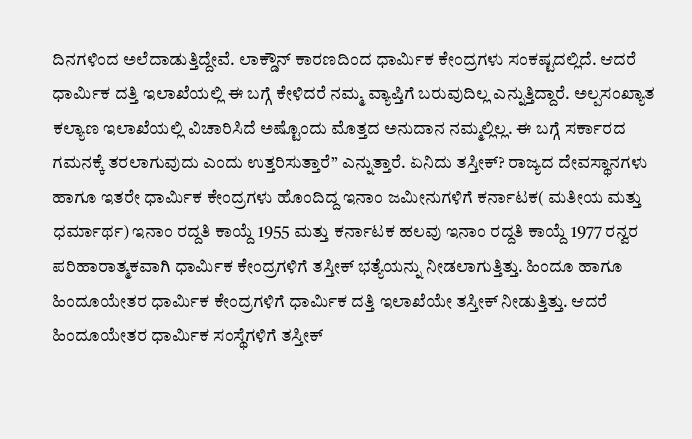ದಿನಗಳಿಂದ ಅಲೆದಾಡುತ್ತಿದ್ದೇವೆ. ಲಾಕ್ಡೌನ್ ಕಾರಣದಿಂದ ಧಾರ್ಮಿಕ ಕೇಂದ್ರಗಳು ಸಂಕಷ್ಟದಲ್ಲಿದೆ. ಆದರೆ ಧಾರ್ಮಿಕ ದತ್ತಿ ಇಲಾಖೆಯಲ್ಲಿ ಈ ಬಗ್ಗೆ ಕೇಳಿದರೆ ನಮ್ಮ ವ್ಯಾಪ್ತಿಗೆ ಬರುವುದಿಲ್ಲ ಎನ್ನುತ್ತಿದ್ದಾರೆ. ಅಲ್ಪಸಂಖ್ಯಾತ ಕಲ್ಯಾಣ ಇಲಾಖೆಯಲ್ಲಿ ವಿಚಾರಿಸಿದೆ ಅಷ್ಟೊಂದು ಮೊತ್ತದ ಅನುದಾನ ನಮ್ಮಲ್ಲಿಲ್ಲ. ಈ ಬಗ್ಗೆ ಸರ್ಕಾರದ ಗಮನಕ್ಕೆ ತರಲಾಗುವುದು ಎಂದು ಉತ್ತರಿಸುತ್ತಾರೆ” ಎನ್ನುತ್ತಾರೆ. ಏನಿದು ತಸ್ತೀಕ್? ರಾಜ್ಯದ ದೇವಸ್ಥಾನಗಳು ಹಾಗೂ ಇತರೇ ಧಾರ್ಮಿಕ ಕೇಂದ್ರಗಳು ಹೊಂದಿದ್ದ ಇನಾಂ ಜಮೀನುಗಳಿಗೆ ಕರ್ನಾಟಕ( ಮತೀಯ ಮತ್ತು ಧರ್ಮಾರ್ಥ) ಇನಾಂ ರದ್ದತಿ ಕಾಯ್ದೆ 1955 ಮತ್ತು ಕರ್ನಾಟಕ ಹಲವು ಇನಾಂ ರದ್ದತಿ ಕಾಯ್ದೆ 1977 ರನ್ವರ ಪರಿಹಾರಾತ್ಮಕವಾಗಿ ಧಾರ್ಮಿಕ ಕೇಂದ್ರಗಳಿಗೆ ತಸ್ತೀಕ್ ಭತ್ಯೆಯನ್ನು ನೀಡಲಾಗುತ್ತಿತ್ತು. ಹಿಂದೂ ಹಾಗೂ ಹಿಂದೂಯೇತರ ಧಾರ್ಮಿಕ ಕೇಂದ್ರಗಳಿಗೆ ಧಾರ್ಮಿಕ ದತ್ತಿ ಇಲಾಖೆಯೇ ತಸ್ತೀಕ್ ನೀಡುತ್ತಿತ್ತು. ಆದರೆ ಹಿಂದೂಯೇತರ ಧಾರ್ಮಿಕ ಸಂಸ್ಥೆಗಳಿಗೆ ತಸ್ತೀಕ್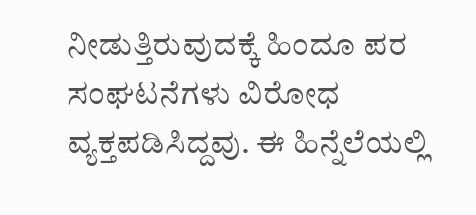ನೀಡುತ್ತಿರುವುದಕ್ಕೆ ಹಿಂದೂ ಪರ ಸಂಘಟನೆಗಳು ವಿರೋಧ ವ್ಯಕ್ತಪಡಿಸಿದ್ದವು. ಈ ಹಿನ್ನೆಲೆಯಲ್ಲಿ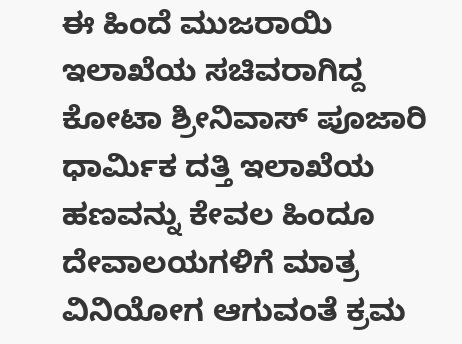ಈ ಹಿಂದೆ ಮುಜರಾಯಿ ಇಲಾಖೆಯ ಸಚಿವರಾಗಿದ್ದ ಕೋಟಾ ಶ್ರೀನಿವಾಸ್ ಪೂಜಾರಿ ಧಾರ್ಮಿಕ ದತ್ತಿ ಇಲಾಖೆಯ ಹಣವನ್ನು ಕೇವಲ ಹಿಂದೂ ದೇವಾಲಯಗಳಿಗೆ ಮಾತ್ರ ವಿನಿಯೋಗ ಆಗುವಂತೆ ಕ್ರಮ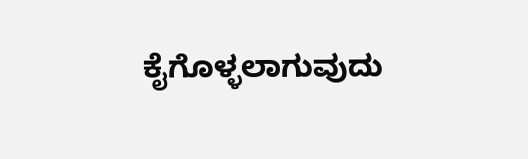ಕೈಗೊಳ್ಳಲಾಗುವುದು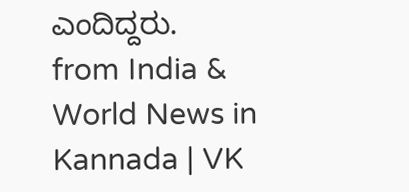ಎಂದಿದ್ದರು.
from India & World News in Kannada | VK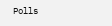Polls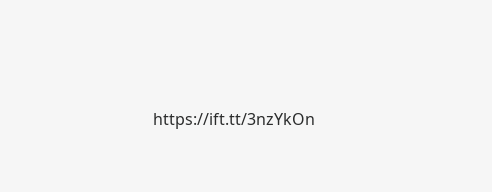https://ift.tt/3nzYkOn